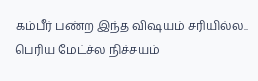கம்பீர் பண்ற இந்த விஷயம் சரியில்ல.. பெரிய மேட்ச்ல நிச்சயம்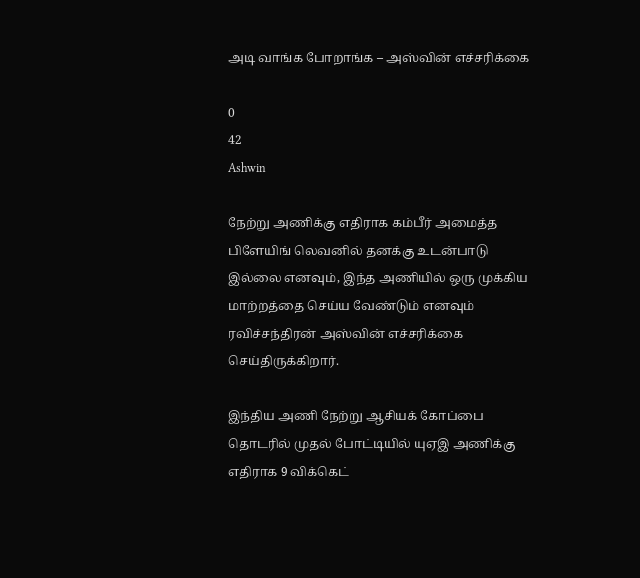அடி வாங்க போறாங்க – அஸ்வின் எச்சரிக்கை

0
42
Ashwin

நேற்று அணிக்கு எதிராக கம்பீர் அமைத்த பிளேயிங் லெவனில் தனக்கு உடன்பாடு இல்லை எனவும், இந்த அணியில் ஒரு முக்கிய மாற்றத்தை செய்ய வேண்டும் எனவும் ரவிச்சந்திரன் அஸ்வின் எச்சரிக்கை செய்திருக்கிறார்.

இந்திய அணி நேற்று ஆசியக் கோப்பை தொடரில் முதல் போட்டியில் யுஏஇ அணிக்கு எதிராக 9 விக்கெட்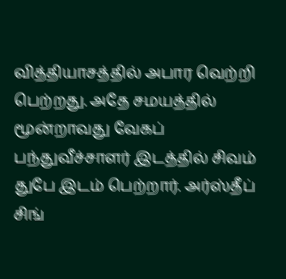வித்தியாசத்தில் அபார வெற்றி பெற்றது. அதே சமயத்தில் மூன்றாவது வேகப் பந்துவீச்சாளர் இடத்தில் சிவம் துபே இடம் பெற்றார். அர்ஸ்தீப் சிங்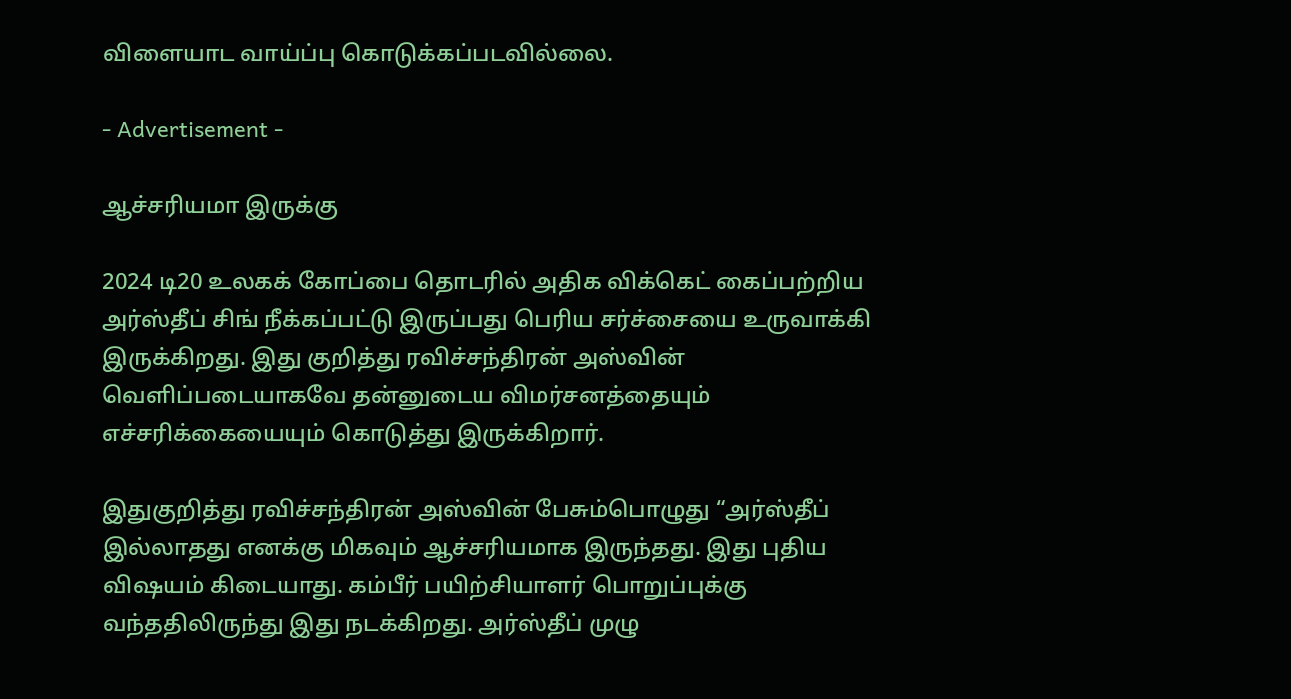விளையாட வாய்ப்பு கொடுக்கப்படவில்லை.

- Advertisement -

ஆச்சரியமா இருக்கு

2024 டி20 உலகக் கோப்பை தொடரில் அதிக விக்கெட் கைப்பற்றிய அர்ஸ்தீப் சிங் நீக்கப்பட்டு இருப்பது பெரிய சர்ச்சையை உருவாக்கி இருக்கிறது. இது குறித்து ரவிச்சந்திரன் அஸ்வின் வெளிப்படையாகவே தன்னுடைய விமர்சனத்தையும் எச்சரிக்கையையும் கொடுத்து இருக்கிறார்.

இதுகுறித்து ரவிச்சந்திரன் அஸ்வின் பேசும்பொழுது “அர்ஸ்தீப் இல்லாதது எனக்கு மிகவும் ஆச்சரியமாக இருந்தது. இது புதிய விஷயம் கிடையாது. கம்பீர் பயிற்சியாளர் பொறுப்புக்கு வந்ததிலிருந்து இது நடக்கிறது. அர்ஸ்தீப் முழு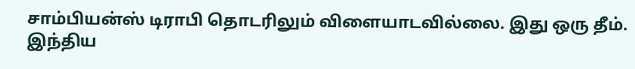சாம்பியன்ஸ் டிராபி தொடரிலும் விளையாடவில்லை. இது ஒரு தீம். இந்திய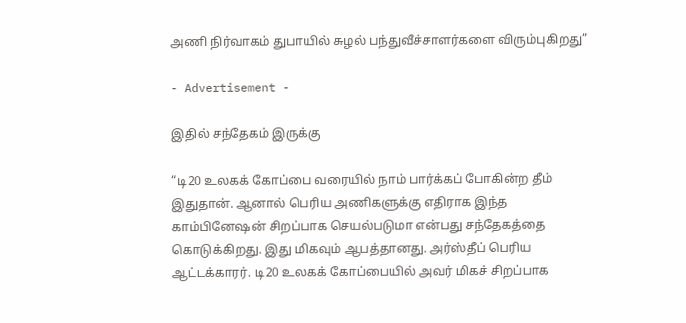அணி நிர்வாகம் துபாயில் சுழல் பந்துவீச்சாளர்களை விரும்புகிறது”

- Advertisement -

இதில் சந்தேகம் இருக்கு

“டி20 உலகக் கோப்பை வரையில் நாம் பார்க்கப் போகின்ற தீம் இதுதான். ஆனால் பெரிய அணிகளுக்கு எதிராக இந்த காம்பினேஷன் சிறப்பாக செயல்படுமா என்பது சந்தேகத்தை கொடுக்கிறது. இது மிகவும் ஆபத்தானது. அர்ஸ்தீப் பெரிய ஆட்டக்காரர். டி20 உலகக் கோப்பையில் அவர் மிகச் சிறப்பாக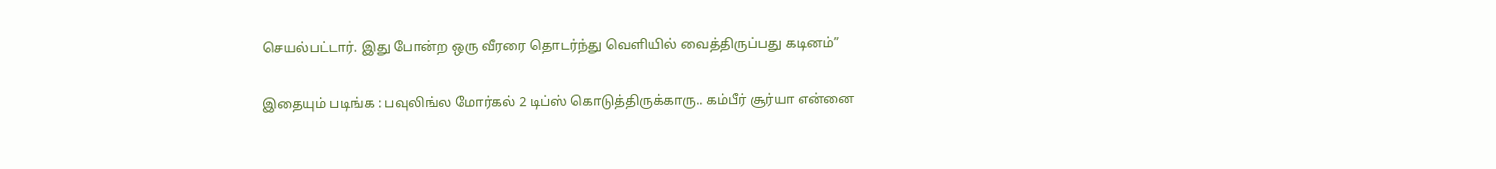செயல்பட்டார். இது போன்ற ஒரு வீரரை தொடர்ந்து வெளியில் வைத்திருப்பது கடினம்”

இதையும் படிங்க : பவுலிங்ல மோர்கல் 2 டிப்ஸ் கொடுத்திருக்காரு.. கம்பீர் சூர்யா என்னை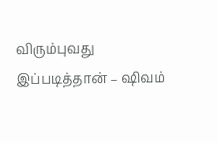விரும்புவது இப்படித்தான் – ஷிவம்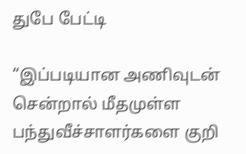துபே பேட்டி

“இப்படியான அணிவுடன் சென்றால் மீதமுள்ள பந்துவீச்சாளர்களை குறி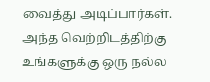வைத்து அடிப்பார்கள். அந்த வெற்றிடத்திற்கு உங்களுக்கு ஒரு நல்ல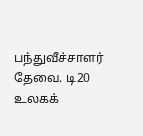பந்துவீச்சாளர் தேவை. டி20 உலகக்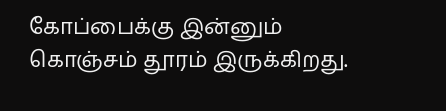கோப்பைக்கு இன்னும் கொஞ்சம் தூரம் இருக்கிறது.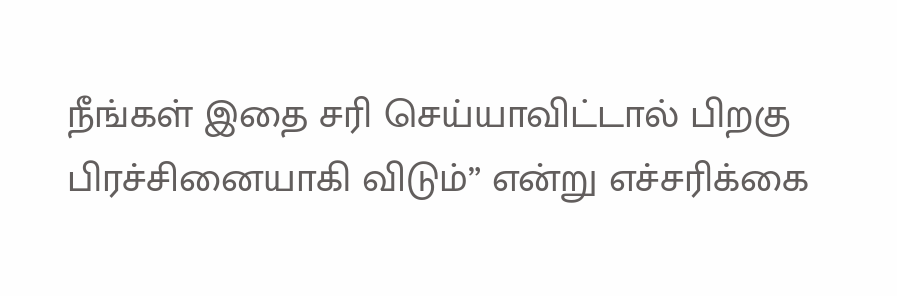நீங்கள் இதை சரி செய்யாவிட்டால் பிறகு பிரச்சினையாகி விடும்” என்று எச்சரிக்கை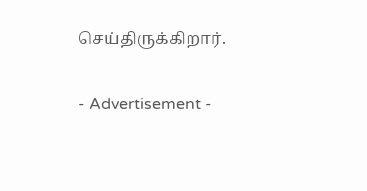செய்திருக்கிறார்.

- Advertisement -